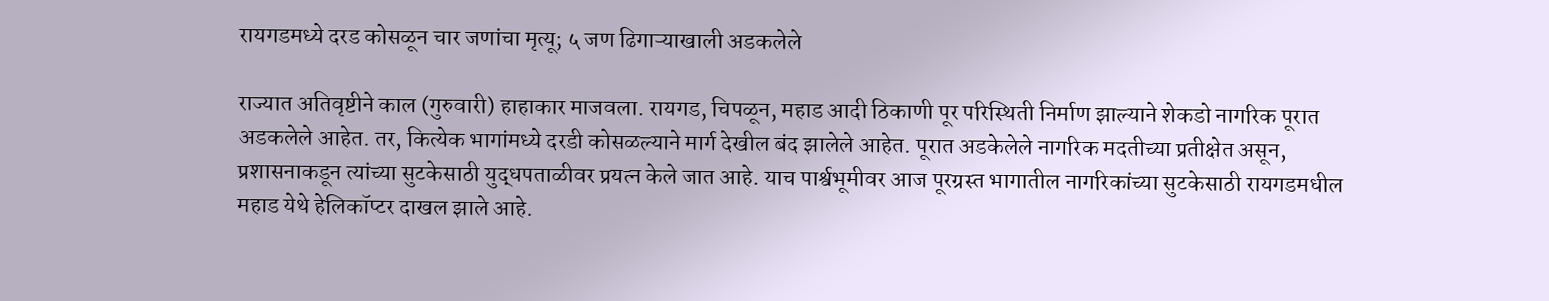रायगडमध्ये दरड कोसळून चार जणांचा मृत्यू; ५ जण ढिगाऱ्याखाली अडकलेले

राज्यात अतिवृष्टीने काल (गुरुवारी) हाहाकार माजवला. रायगड, चिपळून, महाड आदी ठिकाणी पूर परिस्थिती निर्माण झाल्याने शेकडो नागरिक पूरात अडकलेले आहेत. तर, कित्येक भागांमध्ये दरडी कोसळल्याने मार्ग देखील बंद झालेले आहेत. पूरात अडकेलेले नागरिक मदतीच्या प्रतीक्षेत असून, प्रशासनाकडून त्यांच्या सुटकेसाठी युद्धपताळीवर प्रयत्न केले जात आहे. याच पार्श्वभूमीवर आज पूरग्रस्त भागातील नागरिकांच्या सुटकेसाठी रायगडमधील  महाड येथे हेलिकॉप्टर दाखल झाले आहे.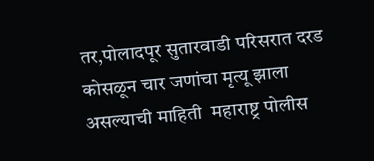तर,पोलादपूर सुतारवाडी परिसरात दरड कोसळून चार जणांचा मृत्यू झाला असल्याची माहिती  महाराष्ट्र पोलीस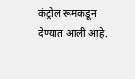कंट्रोल रूमकडून  देण्यात आली आहे.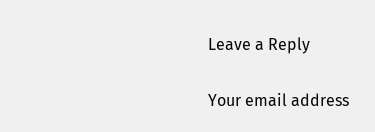Leave a Reply

Your email address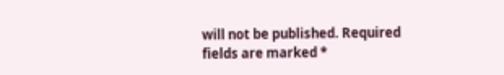will not be published. Required fields are marked *